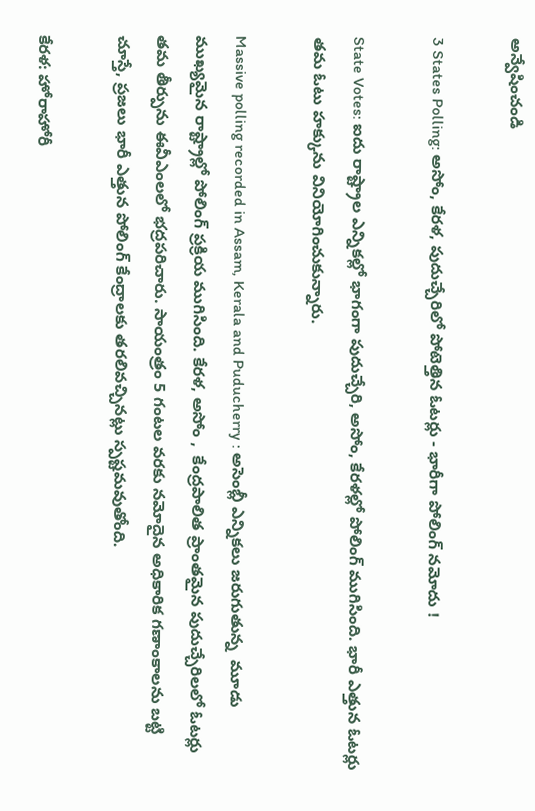అన్వేషించండి

3 States Polling: అసోం, కేరళ, పుదుచ్చేరిలో పోటెత్తిన ఓటర్లు - భారీగా పోలింగ్ నమోదు !

State Votes: ఐదు రాష్ట్రాల ఎన్నికల్లో భాగంగా పుదుచ్చేరి, అసోం, కేరళల్లో పోలింగ్ ముగిసింది. భారీ ఎత్తున ఓటర్లు తమ ఓటు హక్కును వినియోగించుకున్నారు.

Massive polling recorded in Assam, Kerala and Puducherry : అసెంబ్లీ ఎన్నికలు జరుగుతున్న  మూడు ముఖ్యమైన రాష్ట్రాల్లో పోలింగ్ ప్రక్రియ ముగిసింది. కేరళ, అసోం ,  కేంద్రపాలిత ప్రాంతమైన పుదుచ్చేరిలలో ఓటర్లు తమ తీర్పును ఈవీఎంలలో భద్రపరిచారు. సాయంత్రం 5 గంటల వరకు నమోదైన అధికారిక గణాంకాలను బట్టి చూస్తే, ప్రజలు భారీ ఎత్తున పోలింగ్ కేంద్రాలకు తరలివచ్చినట్లు స్పష్టమవుతోంది.

కేరళ: హోరాహోరీ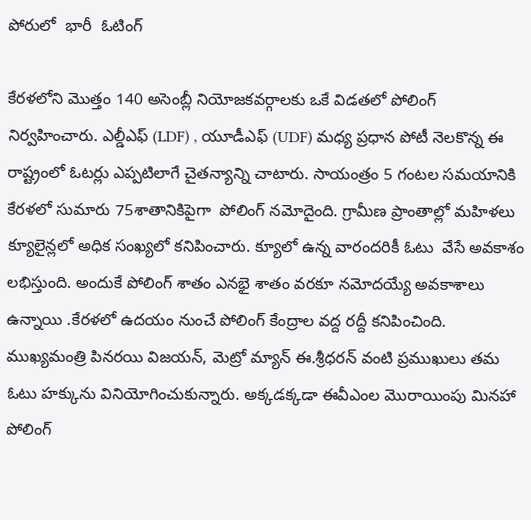పోరులో  భారీ  ఓటింగ్

కేరళలోని మొత్తం 140 అసెంబ్లీ నియోజకవర్గాలకు ఒకే విడతలో పోలింగ్ నిర్వహించారు. ఎల్డీఎఫ్ (LDF) , యూడీఎఫ్ (UDF) మధ్య ప్రధాన పోటీ నెలకొన్న ఈ రాష్ట్రంలో ఓటర్లు ఎప్పటిలాగే చైతన్యాన్ని చాటారు. సాయంత్రం 5 గంటల సమయానికి కేరళలో సుమారు 75శాతానికిపైగా  పోలింగ్ నమోదైంది. గ్రామీణ ప్రాంతాల్లో మహిళలు క్యూలైన్లలో అధిక సంఖ్యలో కనిపించారు. క్యూలో ఉన్న వారందరికీ ఓటు  వేసే అవకాశం లభిస్తుంది. అందుకే పోలింగ్ శాతం ఎనభై శాతం వరకూ నమోదయ్యే అవకాశాలు ఉన్నాయి .కేరళలో ఉదయం నుంచే పోలింగ్ కేంద్రాల వద్ద రద్దీ కనిపించింది. ముఖ్యమంత్రి పినరయి విజయన్, మెట్రో మ్యాన్ ఈ.శ్రీధరన్ వంటి ప్రముఖులు తమ ఓటు హక్కును వినియోగించుకున్నారు. అక్కడక్కడా ఈవీఎంల మొరాయింపు మినహా పోలింగ్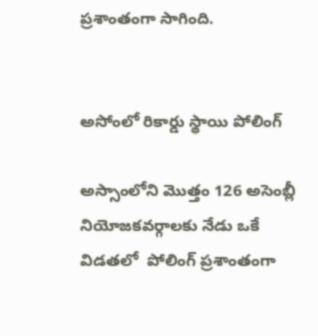ప్రశాంతంగా సాగింది.


అసోంలో రికార్డు స్థాయి పోలింగ్

అస్సాంలోని మొత్తం 126 అసెంబ్లీ నియోజకవర్గాలకు నేడు ఒకే విడతలో  పోలింగ్ ప్రశాంతంగా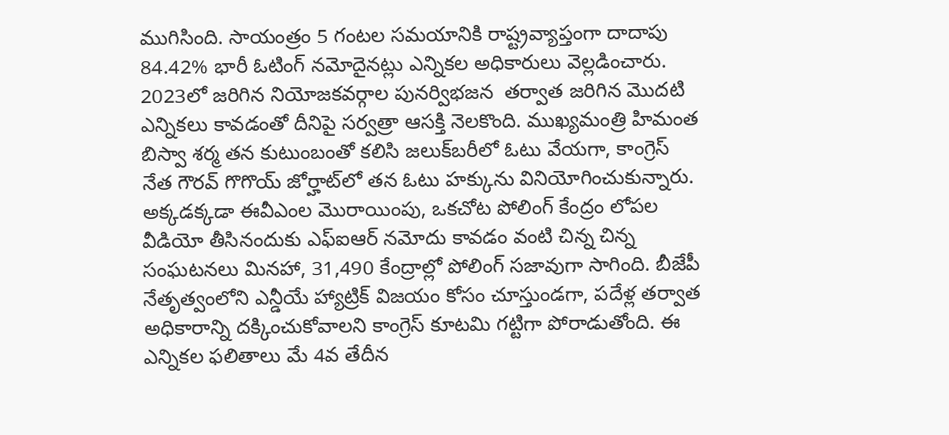ముగిసింది. సాయంత్రం 5 గంటల సమయానికి రాష్ట్రవ్యాప్తంగా దాదాపు  84.42% భారీ ఓటింగ్ నమోదైనట్లు ఎన్నికల అధికారులు వెల్లడించారు. 2023లో జరిగిన నియోజకవర్గాల పునర్విభజన  తర్వాత జరిగిన మొదటి ఎన్నికలు కావడంతో దీనిపై సర్వత్రా ఆసక్తి నెలకొంది. ముఖ్యమంత్రి హిమంత బిస్వా శర్మ తన కుటుంబంతో కలిసి జలుక్‌బరీలో ఓటు వేయగా, కాంగ్రెస్ నేత గౌరవ్ గొగొయ్ జోర్హాట్‌లో తన ఓటు హక్కును వినియోగించుకున్నారు. అక్కడక్కడా ఈవీఎంల మొరాయింపు, ఒకచోట పోలింగ్ కేంద్రం లోపల వీడియో తీసినందుకు ఎఫ్ఐఆర్ నమోదు కావడం వంటి చిన్న చిన్న సంఘటనలు మినహా, 31,490 కేంద్రాల్లో పోలింగ్ సజావుగా సాగింది. బీజేపీ నేతృత్వంలోని ఎన్డీయే హ్యాట్రిక్ విజయం కోసం చూస్తుండగా, పదేళ్ల తర్వాత అధికారాన్ని దక్కించుకోవాలని కాంగ్రెస్ కూటమి గట్టిగా పోరాడుతోంది. ఈ ఎన్నికల ఫలితాలు మే 4వ తేదీన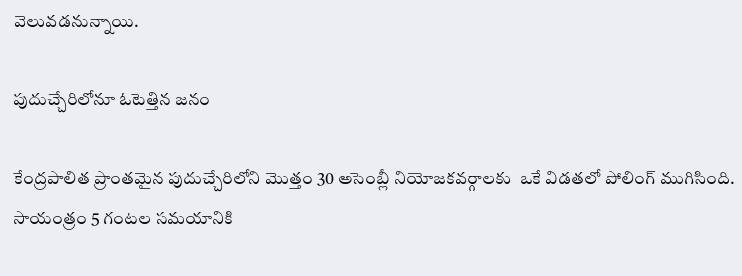వెలువడనున్నాయి.

పుదుచ్చేరిలోనూ ఓటెత్తిన జనం

కేంద్రపాలిత ప్రాంతమైన పుదుచ్చేరిలోని మొత్తం 30 అసెంబ్లీ నియోజకవర్గాలకు  ఒకే విడతలో పోలింగ్ ముగిసింది. సాయంత్రం 5 గంటల సమయానికి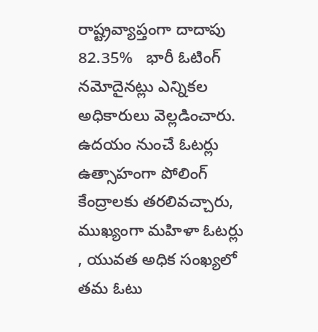రాష్ట్రవ్యాప్తంగా దాదాపు  82.35%   భారీ ఓటింగ్ నమోదైనట్లు ఎన్నికల అధికారులు వెల్లడించారు. ఉదయం నుంచే ఓటర్లు ఉత్సాహంగా పోలింగ్ కేంద్రాలకు తరలివచ్చారు, ముఖ్యంగా మహిళా ఓటర్లు , యువత అధిక సంఖ్యలో తమ ఓటు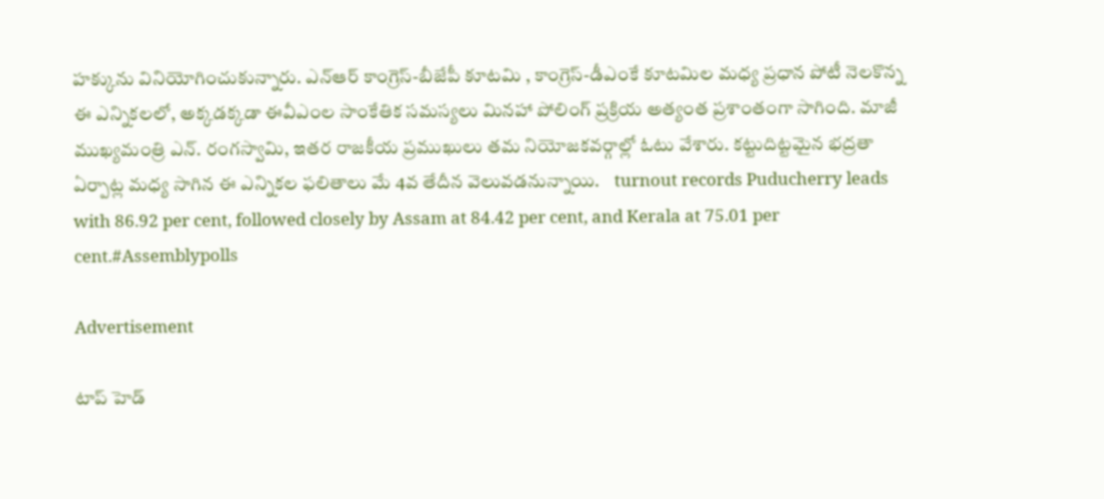హక్కును వినియోగించుకున్నారు. ఎన్‌ఆర్ కాంగ్రెస్-బీజేపీ కూటమి , కాంగ్రెస్-డీఎంకే కూటమిల మధ్య ప్రధాన పోటీ నెలకొన్న ఈ ఎన్నికలలో, అక్కడక్కడా ఈవీఎంల సాంకేతిక సమస్యలు మినహా పోలింగ్ ప్రక్రియ అత్యంత ప్రశాంతంగా సాగింది. మాజీ ముఖ్యమంత్రి ఎన్. రంగస్వామి, ఇతర రాజకీయ ప్రముఖులు తమ నియోజకవర్గాల్లో ఓటు వేశారు. కట్టుదిట్టమైన భద్రతా ఏర్పాట్ల మధ్య సాగిన ఈ ఎన్నికల ఫలితాలు మే 4వ తేదీన వెలువడనున్నాయి.    turnout records Puducherry leads with 86.92 per cent, followed closely by Assam at 84.42 per cent, and Kerala at 75.01 per cent.#Assemblypolls

Advertisement

టాప్ హెడ్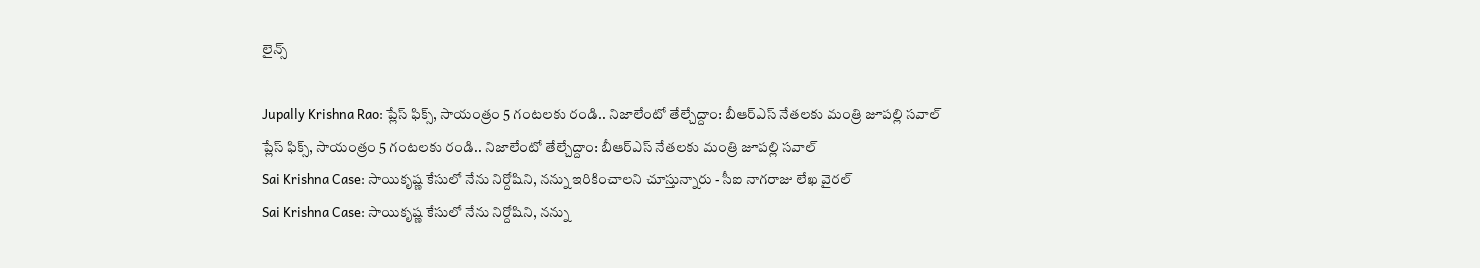లైన్స్

Jupally Krishna Rao: ప్లేస్ ఫిక్స్, సాయంత్రం 5 గంటలకు రండి.. నిజాలేంటో తేల్చేద్దాం: బీఆర్ఎస్ నేతలకు మంత్రి జూపల్లి సవాల్
ప్లేస్ ఫిక్స్, సాయంత్రం 5 గంటలకు రండి.. నిజాలేంటో తేల్చేద్దాం: బీఆర్ఎస్ నేతలకు మంత్రి జూపల్లి సవాల్
Sai Krishna Case: సాయికృష్ణ కేసులో నేను నిర్దోషిని, నన్ను ఇరికించాలని చూస్తున్నారు - సీఐ నాగరాజు లేఖ వైరల్
Sai Krishna Case: సాయికృష్ణ కేసులో నేను నిర్దోషిని, నన్ను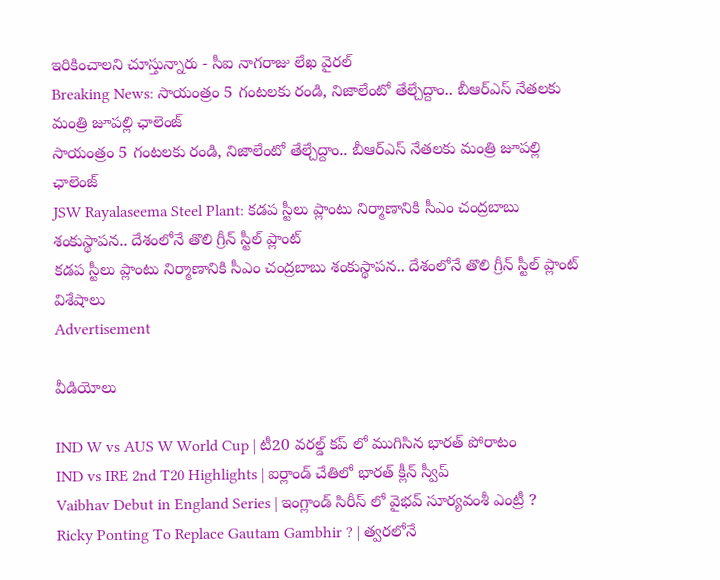ఇరికించాలని చూస్తున్నారు - సీఐ నాగరాజు లేఖ వైరల్
Breaking News: సాయంత్రం 5 గంటలకు రండి, నిజాలేంటో తేల్చేద్దాం.. బీఆర్ఎస్ నేతలకు మంత్రి జూపల్లి ఛాలెంజ్
సాయంత్రం 5 గంటలకు రండి, నిజాలేంటో తేల్చేద్దాం.. బీఆర్ఎస్ నేతలకు మంత్రి జూపల్లి ఛాలెంజ్
JSW Rayalaseema Steel Plant: కడప స్టీలు ప్లాంటు నిర్మాణానికి సీఎం చంద్రబాబు శంకుస్థాపన.. దేశంలోనే తొలి గ్రీన్‌ స్టీల్‌ ప్లాంట్
కడప స్టీలు ప్లాంటు నిర్మాణానికి సీఎం చంద్రబాబు శంకుస్థాపన.. దేశంలోనే తొలి గ్రీన్‌ స్టీల్‌ ప్లాంట్ విశేషాలు
Advertisement

వీడియోలు

IND W vs AUS W World Cup | టీ20 వరల్డ్ కప్ లో ముగిసిన భారత్ పోరాటం
IND vs IRE 2nd T20 Highlights | ఐర్లాండ్ చేతిలో భారత్ క్లీన్ స్వీప్
Vaibhav Debut in England Series | ఇంగ్లాండ్ సిరీస్ లో వైభవ్ సూర్యవంశీ ఎంట్రీ ?
Ricky Ponting To Replace Gautam Gambhir ? | త్వరలోనే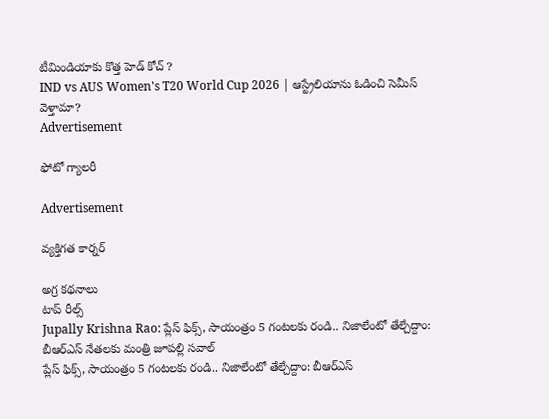టీమిండియాకు కొత్త హెడ్ కోచ్ ?
IND vs AUS Women's T20 World Cup 2026 | ఆస్ట్రేలియాను ఓడించి సెమీస్ వెళ్తామా?
Advertisement

ఫోటో గ్యాలరీ

Advertisement

వ్యక్తిగత కార్నర్

అగ్ర కథనాలు
టాప్ రీల్స్
Jupally Krishna Rao: ప్లేస్ ఫిక్స్, సాయంత్రం 5 గంటలకు రండి.. నిజాలేంటో తేల్చేద్దాం: బీఆర్ఎస్ నేతలకు మంత్రి జూపల్లి సవాల్
ప్లేస్ ఫిక్స్, సాయంత్రం 5 గంటలకు రండి.. నిజాలేంటో తేల్చేద్దాం: బీఆర్ఎస్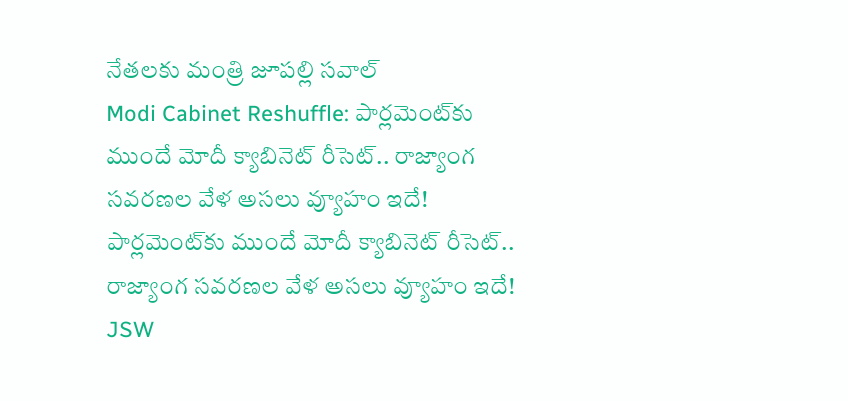నేతలకు మంత్రి జూపల్లి సవాల్
Modi Cabinet Reshuffle: పార్లమెంట్‌కు ముందే మోదీ క్యాబినెట్ రీసెట్.. రాజ్యాంగ సవరణల వేళ అసలు వ్యూహం ఇదే!
పార్లమెంట్‌కు ముందే మోదీ క్యాబినెట్ రీసెట్.. రాజ్యాంగ సవరణల వేళ అసలు వ్యూహం ఇదే!
JSW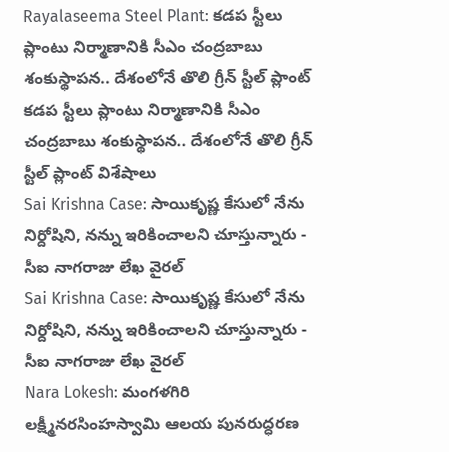Rayalaseema Steel Plant: కడప స్టీలు ప్లాంటు నిర్మాణానికి సీఎం చంద్రబాబు శంకుస్థాపన.. దేశంలోనే తొలి గ్రీన్‌ స్టీల్‌ ప్లాంట్
కడప స్టీలు ప్లాంటు నిర్మాణానికి సీఎం చంద్రబాబు శంకుస్థాపన.. దేశంలోనే తొలి గ్రీన్‌ స్టీల్‌ ప్లాంట్ విశేషాలు
Sai Krishna Case: సాయికృష్ణ కేసులో నేను నిర్దోషిని, నన్ను ఇరికించాలని చూస్తున్నారు - సీఐ నాగరాజు లేఖ వైరల్
Sai Krishna Case: సాయికృష్ణ కేసులో నేను నిర్దోషిని, నన్ను ఇరికించాలని చూస్తున్నారు - సీఐ నాగరాజు లేఖ వైరల్
Nara Lokesh: మంగళగిరి లక్ష్మీనరసింహస్వామి ఆలయ పునరుద్ధరణ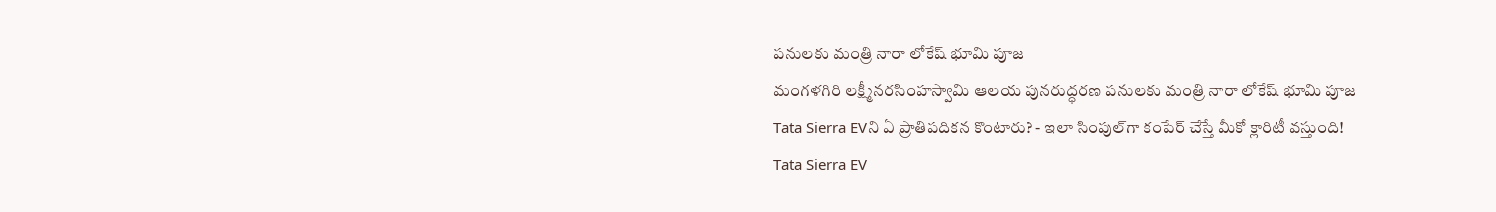పనులకు మంత్రి నారా లోకేష్ భూమి పూజ
మంగళగిరి లక్ష్మీనరసింహస్వామి ఆలయ పునరుద్ధరణ పనులకు మంత్రి నారా లోకేష్ భూమి పూజ
Tata Sierra EVని ఏ ప్రాతిపదికన కొంటారు? - ఇలా సింపుల్‌గా కంపేర్‌ చేస్తే మీకో క్లారిటీ వస్తుంది!
Tata Sierra EV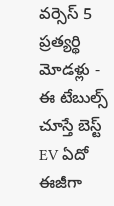వర్సెస్‌ 5 ప్రత్యర్థి మోడళ్లు - ఈ టేబుల్స్‌ చూస్తే బెస్ట్ EV ఏదో ఈజీగా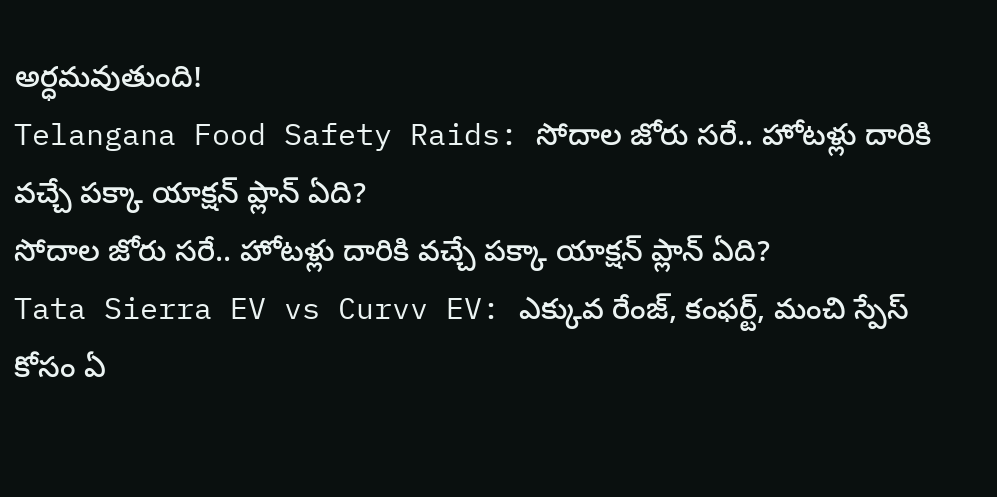అర్ధమవుతుంది!
Telangana Food Safety Raids: సోదాల జోరు సరే.. హోటళ్లు దారికి వచ్చే పక్కా యాక్షన్ ప్లాన్ ఏది?
సోదాల జోరు సరే.. హోటళ్లు దారికి వచ్చే పక్కా యాక్షన్ ప్లాన్ ఏది?
Tata Sierra EV vs Curvv EV: ఎక్కువ రేంజ్‌, కంఫర్ట్, మంచి స్పేస్‌ కోసం ఏ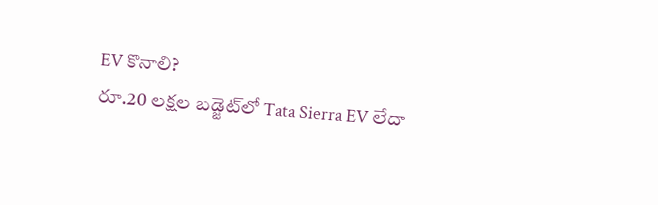EV కొనాలి?
రూ.20 లక్షల బడ్జెట్‌లో Tata Sierra EV లేదా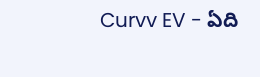Curvv EV - ఏది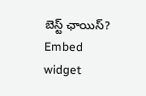బెస్ట్ ఛాయిస్?
Embed widget